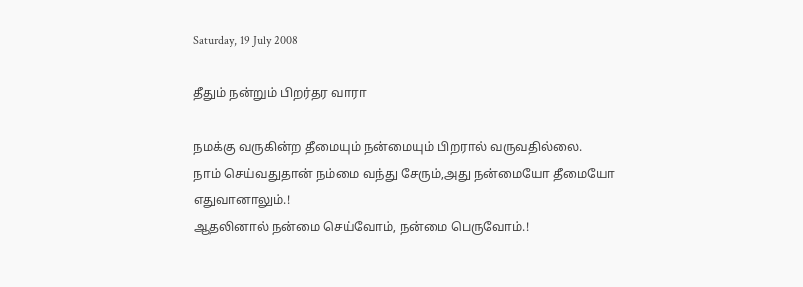Saturday, 19 July 2008

தீதும் நன்றும் பிறர்தர வாரா

நமக்கு வருகின்ற தீமையும் நன்மையும் பிறரால் வருவதில்லை.
நாம் செய்வதுதான் நம்மை வந்து சேரும்,அது நன்மையோ தீமையோ
எதுவானாலும்.!
ஆதலினால் நன்மை செய்வோம், நன்மை பெருவோம்.!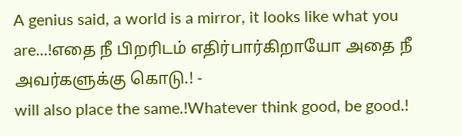A genius said, a world is a mirror, it looks like what you are...!எதை நீ பிறரிடம் எதிர்பார்கிறாயோ அதை நீ அவர்களுக்கு கொடு.! -
will also place the same.!Whatever think good, be good.!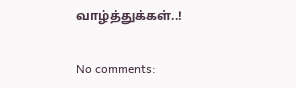வாழ்த்துக்கள்..!

No comments: